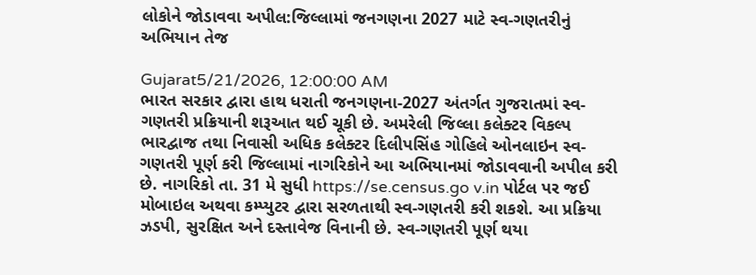લોકોને જોડાવવા અપીલ:જિલ્લામાં જનગણના 2027 માટે સ્વ-ગણતરીનું અભિયાન તેજ

Gujarat5/21/2026, 12:00:00 AM
ભારત સરકાર દ્વારા હાથ ધરાતી જનગણના-2027 અંતર્ગત ગુજરાતમાં સ્વ-ગણતરી પ્રક્રિયાની શરૂઆત થઈ ચૂકી છે. અમરેલી જિલ્લા કલેક્ટર વિકલ્પ ભારદ્વાજ તથા નિવાસી અધિક કલેક્ટર દિલીપસિંહ ગોહિલે ઓનલાઇન સ્વ-ગણતરી પૂર્ણ કરી જિલ્લામાં નાગરિકોને આ અભિયાનમાં જોડાવવાની અપીલ કરી છે. નાગરિકો તા. 31 મે સુધી https://se.census.go v.in પોર્ટલ પર જઈ મોબાઇલ અથવા કમ્પ્યુટર દ્વારા સરળતાથી સ્વ-ગણતરી કરી શકશે. આ પ્રક્રિયા ઝડપી, સુરક્ષિત અને દસ્તાવેજ વિનાની છે. સ્વ-ગણતરી પૂર્ણ થયા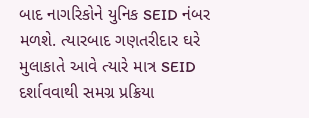બાદ નાગરિકોને યુનિક SEID નંબર મળશે. ત્યારબાદ ગણતરીદાર ઘરે મુલાકાતે આવે ત્યારે માત્ર SEID દર્શાવવાથી સમગ્ર પ્રક્રિયા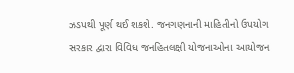ઝડપથી પૂર્ણ થઈ શકશે. જનગણનાની માહિતીનો ઉપયોગ સરકાર દ્વારા વિવિધ જનહિતલક્ષી યોજનાઓના આયોજન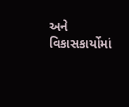અને વિકાસકાર્યોમાં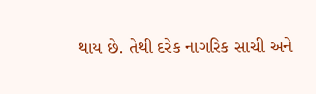થાય છે. તેથી દરેક નાગરિક સાચી અને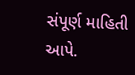સંપૂર્ણ માહિતી આપે.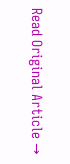Read Original Article →